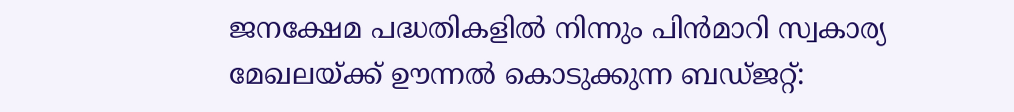ജനക്ഷേമ പദ്ധതികളിൽ നിന്നും പിൻമാറി സ്വകാര്യ മേഖലയ്ക്ക് ഊന്നൽ കൊടുക്കുന്ന ബഡ്ജറ്റ്: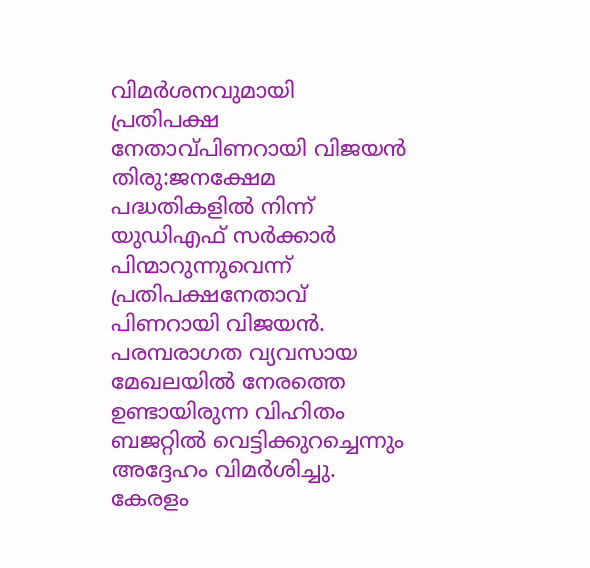വിമർശനവുമായി പ്രതിപക്ഷ നേതാവ്പിണറായി വിജയൻ
തിരു:ജനക്ഷേമ പദ്ധതികളിൽ നിന്ന് യുഡിഎഫ് സർക്കാർ പിന്മാറുന്നുവെന്ന് പ്രതിപക്ഷനേതാവ് പിണറായി വിജയൻ. പരമ്പരാഗത വ്യവസായ മേഖലയിൽ നേരത്തെ ഉണ്ടായിരുന്ന വിഹിതം ബജറ്റിൽ വെട്ടിക്കുറച്ചെന്നും അദ്ദേഹം വിമർശിച്ചു. കേരളം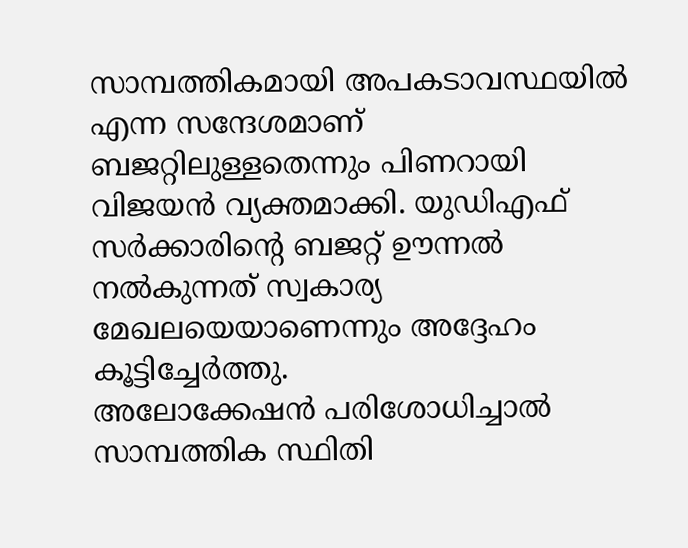സാമ്പത്തികമായി അപകടാവസ്ഥയിൽ എന്ന സന്ദേശമാണ് ബജറ്റിലുള്ളതെന്നും പിണറായി വിജയൻ വ്യക്തമാക്കി. യുഡിഎഫ് സർക്കാരിന്റെ ബജറ്റ് ഊന്നൽ നൽകുന്നത് സ്വകാര്യ മേഖലയെയാണെന്നും അദ്ദേഹം കൂട്ടിച്ചേർത്തു.
അലോക്കേഷൻ പരിശോധിച്ചാൽ സാമ്പത്തിക സ്ഥിതി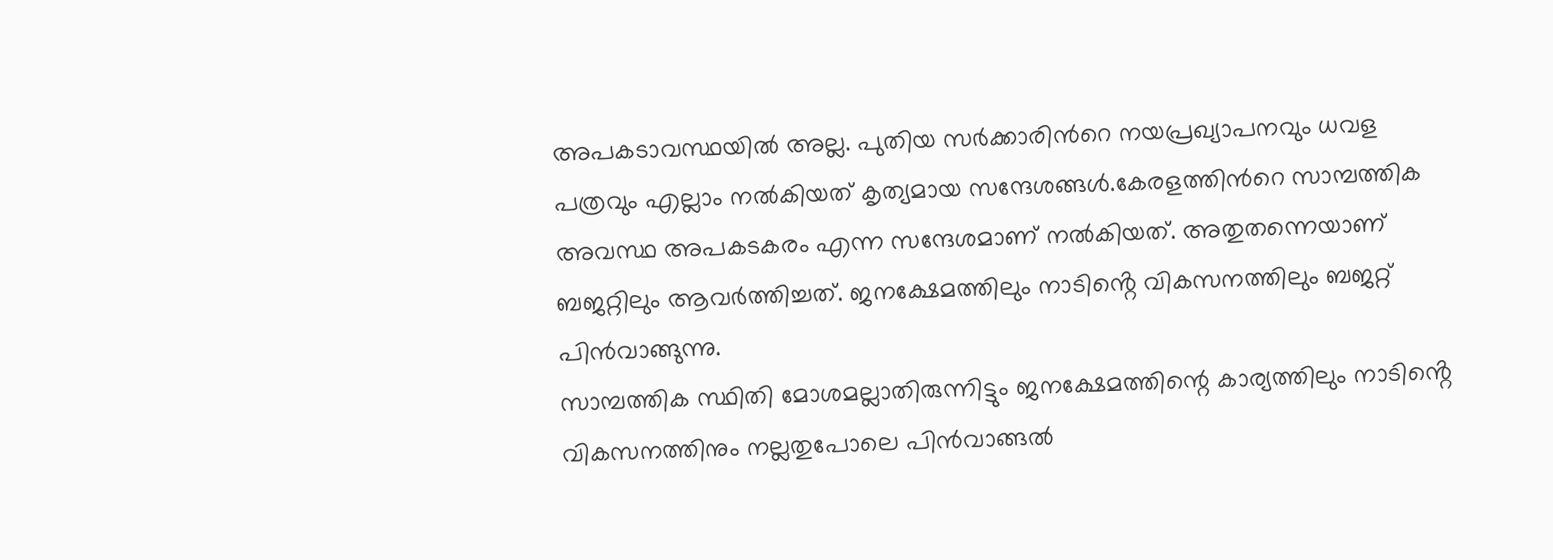അപകടാവസ്ഥയിൽ അല്ല. പുതിയ സർക്കാരിൻറെ നയപ്രഖ്യാപനവും ധവള പത്രവും എല്ലാം നൽകിയത് കൃത്യമായ സന്ദേശങ്ങൾ.കേരളത്തിൻറെ സാമ്പത്തിക അവസ്ഥ അപകടകരം എന്ന സന്ദേശമാണ് നൽകിയത്. അതുതന്നെയാണ് ബജറ്റിലും ആവർത്തിച്ചത്. ജനക്ഷേമത്തിലും നാടിൻ്റെ വികസനത്തിലും ബജറ്റ് പിൻവാങ്ങുന്നു.
സാമ്പത്തിക സ്ഥിതി മോശമല്ലാതിരുന്നിട്ടും ജനക്ഷേമത്തിന്റെ കാര്യത്തിലും നാടിൻ്റെ വികസനത്തിനും നല്ലതുപോലെ പിൻവാങ്ങൽ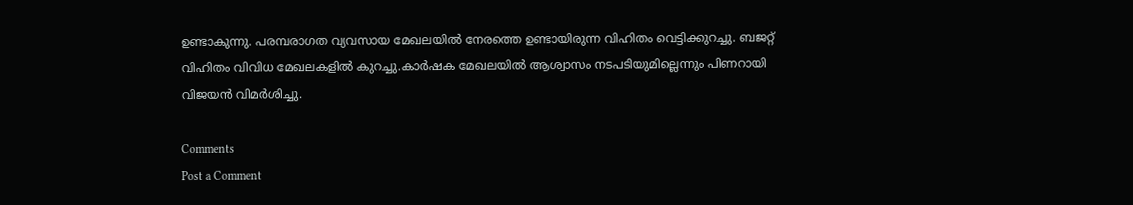ഉണ്ടാകുന്നു. പരമ്പരാഗത വ്യവസായ മേഖലയിൽ നേരത്തെ ഉണ്ടായിരുന്ന വിഹിതം വെട്ടിക്കുറച്ചു. ബജറ്റ് വിഹിതം വിവിധ മേഖലകളിൽ കുറച്ചു.കാർഷക മേഖലയിൽ ആശ്വാസം നടപടിയുമില്ലെന്നും പിണറായി വിജയൻ വിമർശിച്ചു.

Comments
Post a Comment